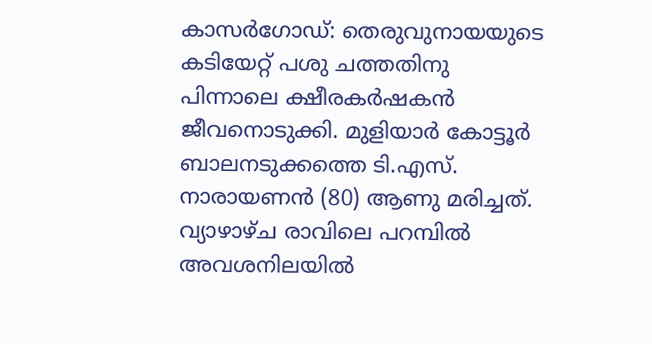കാസർഗോഡ്: തെരുവുനായയുടെ കടിയേറ്റ് പശു ചത്തതിനു പിന്നാലെ ക്ഷീരകർഷകൻ ജീവനൊടുക്കി. മുളിയാർ കോട്ടൂർ ബാലനടുക്കത്തെ ടി.എസ്. നാരായണൻ (80) ആണു മരിച്ചത്.
വ്യാഴാഴ്ച രാവിലെ പറമ്പിൽ അവശനിലയിൽ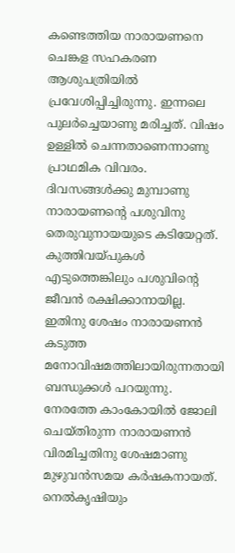കണ്ടെത്തിയ നാരായണനെ ചെങ്കള സഹകരണ ആശുപത്രിയിൽ പ്രവേശിപ്പിച്ചിരുന്നു. ഇന്നലെ പുലർച്ചെയാണു മരിച്ചത്. വിഷം ഉള്ളിൽ ചെന്നതാണെന്നാണു പ്രാഥമിക വിവരം.
ദിവസങ്ങൾക്കു മുമ്പാണു നാരായണന്റെ പശുവിനു തെരുവുനായയുടെ കടിയേറ്റത്. കുത്തിവയ്പുകൾ എടുത്തെങ്കിലും പശുവിന്റെ ജീവൻ രക്ഷിക്കാനായില്ല. ഇതിനു ശേഷം നാരായണൻ കടുത്ത മനോവിഷമത്തിലായിരുന്നതായി ബന്ധുക്കൾ പറയുന്നു. നേരത്തേ കാംകോയിൽ ജോലി ചെയ്തിരുന്ന നാരായണൻ വിരമിച്ചതിനു ശേഷമാണു മുഴുവൻസമയ കർഷകനായത്.
നെൽകൃഷിയും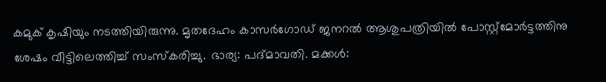കമുക് കൃഷിയും നടത്തിയിരുന്നു. മൃതദേഹം കാസർഗോഡ് ജനറൽ ആശുപത്രിയിൽ പോസ്റ്റ്മോർട്ടത്തിനു ശേഷം വീട്ടിലെത്തിച്ച് സംസ്കരിച്ചു. ഭാര്യ: പദ്മാവതി. മക്കൾ: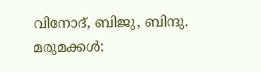വിനോദ്, ബിജു, ബിന്ദു. മരുമക്കൾ: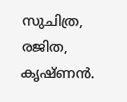സുചിത്ര, രജിത, കൃഷ്ണൻ.